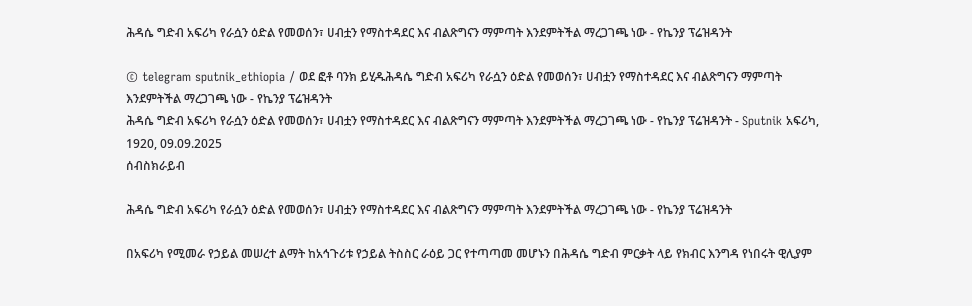ሕዳሴ ግድብ አፍሪካ የራሷን ዕድል የመወሰን፣ ሀብቷን የማስተዳደር እና ብልጽግናን ማምጣት እንደምትችል ማረጋገጫ ነው - የኬንያ ፕሬዝዳንት

© telegram sputnik_ethiopia / ወደ ፎቶ ባንክ ይሂዱሕዳሴ ግድብ አፍሪካ የራሷን ዕድል የመወሰን፣ ሀብቷን የማስተዳደር እና ብልጽግናን ማምጣት እንደምትችል ማረጋገጫ ነው - የኬንያ ፕሬዝዳንት
ሕዳሴ ግድብ አፍሪካ የራሷን ዕድል የመወሰን፣ ሀብቷን የማስተዳደር እና ብልጽግናን ማምጣት እንደምትችል ማረጋገጫ ነው - የኬንያ ፕሬዝዳንት - Sputnik አፍሪካ, 1920, 09.09.2025
ሰብስክራይብ

ሕዳሴ ግድብ አፍሪካ የራሷን ዕድል የመወሰን፣ ሀብቷን የማስተዳደር እና ብልጽግናን ማምጣት እንደምትችል ማረጋገጫ ነው - የኬንያ ፕሬዝዳንት

በአፍሪካ የሚመራ የኃይል መሠረተ ልማት ከአኅጉሪቱ የኃይል ትስስር ራዕይ ጋር የተጣጣመ መሆኑን በሕዳሴ ግድብ ምርቃት ላይ የክብር እንግዳ የነበሩት ዊሊያም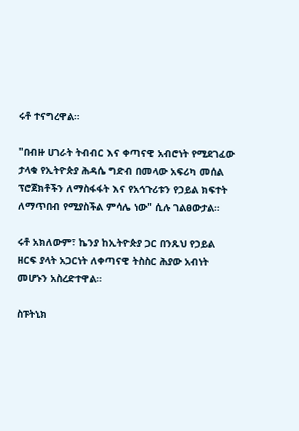ሩቶ ተናግረዋል።

"በብዙ ሀገራት ትብብር እና ቀጣናዊ አብሮነት የሚደገፈው ታላቁ የኢትዮጵያ ሕዳሴ ግድብ በመላው አፍሪካ መሰል ፕሮጀክቶችን ለማስፋፋት እና የአኅጉሪቱን የኃይል ክፍተት ለማጥበብ የሚያስችል ምሳሌ ነው" ሲሉ ገልፀውታል።

ሩቶ አክለውም፣ ኬንያ ከኢትዮጵያ ጋር በንጹህ የኃይል ዘርፍ ያላት አጋርነት ለቀጣናዊ ትስስር ሕያው አብነት መሆኑን አስረድተዋል።

ስፑትኒክ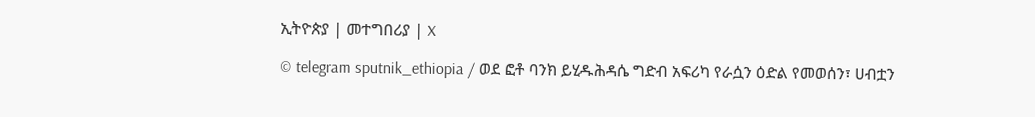ኢትዮጵያ | መተግበሪያ | X

© telegram sputnik_ethiopia / ወደ ፎቶ ባንክ ይሂዱሕዳሴ ግድብ አፍሪካ የራሷን ዕድል የመወሰን፣ ሀብቷን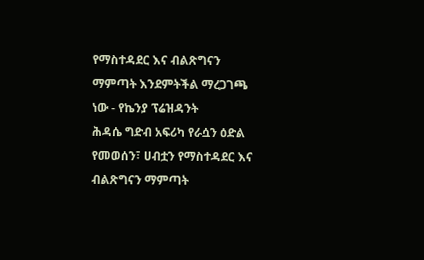የማስተዳደር እና ብልጽግናን ማምጣት እንደምትችል ማረጋገጫ ነው - የኬንያ ፕሬዝዳንት
ሕዳሴ ግድብ አፍሪካ የራሷን ዕድል የመወሰን፣ ሀብቷን የማስተዳደር እና ብልጽግናን ማምጣት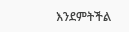እንደምትችል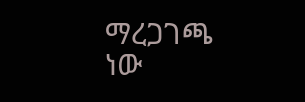ማረጋገጫ ነው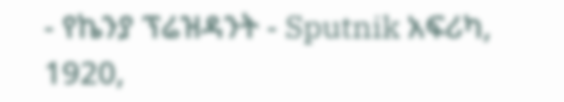- የኬንያ ፕሬዝዳንት - Sputnik አፍሪካ, 1920,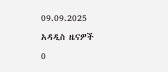09.09.2025
አዳዲስ ዜናዎች
0